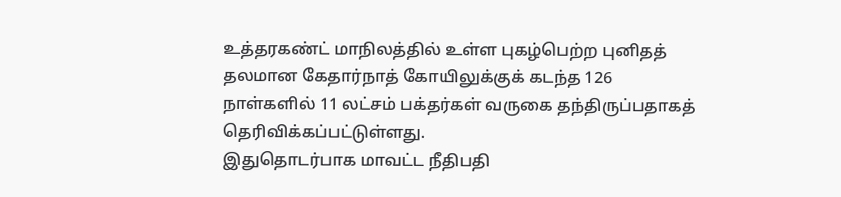உத்தரகண்ட் மாநிலத்தில் உள்ள புகழ்பெற்ற புனிதத் தலமான கேதார்நாத் கோயிலுக்குக் கடந்த 126 நாள்களில் 11 லட்சம் பக்தர்கள் வருகை தந்திருப்பதாகத் தெரிவிக்கப்பட்டுள்ளது.
இதுதொடர்பாக மாவட்ட நீதிபதி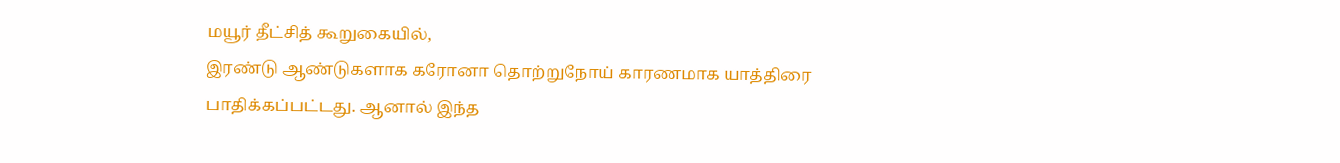மயூர் தீட்சித் கூறுகையில்,
இரண்டு ஆண்டுகளாக கரோனா தொற்றுநோய் காரணமாக யாத்திரை பாதிக்கப்பட்டது. ஆனால் இந்த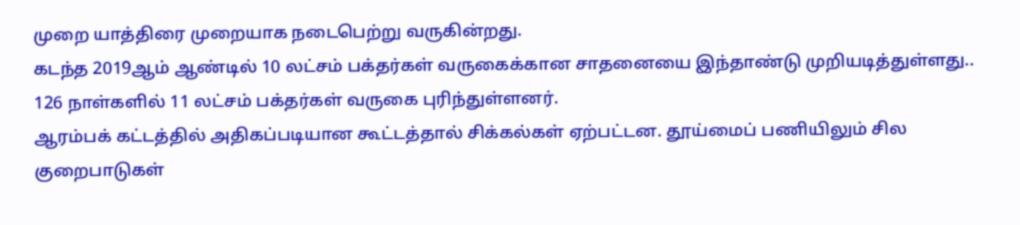முறை யாத்திரை முறையாக நடைபெற்று வருகின்றது.
கடந்த 2019ஆம் ஆண்டில் 10 லட்சம் பக்தர்கள் வருகைக்கான சாதனையை இந்தாண்டு முறியடித்துள்ளது.. 126 நாள்களில் 11 லட்சம் பக்தர்கள் வருகை புரிந்துள்ளனர்.
ஆரம்பக் கட்டத்தில் அதிகப்படியான கூட்டத்தால் சிக்கல்கள் ஏற்பட்டன. தூய்மைப் பணியிலும் சில குறைபாடுகள்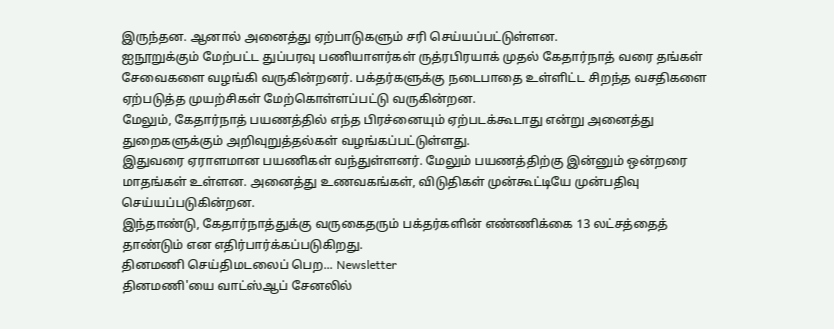இருந்தன. ஆனால் அனைத்து ஏற்பாடுகளும் சரி செய்யப்பட்டுள்ளன.
ஐநூறுக்கும் மேற்பட்ட துப்பரவு பணியாளர்கள் ருத்ரபிரயாக் முதல் கேதார்நாத் வரை தங்கள் சேவைகளை வழங்கி வருகின்றனர். பக்தர்களுக்கு நடைபாதை உள்ளிட்ட சிறந்த வசதிகளை ஏற்படுத்த முயற்சிகள் மேற்கொள்ளப்பட்டு வருகின்றன.
மேலும், கேதார்நாத் பயணத்தில் எந்த பிரச்னையும் ஏற்படக்கூடாது என்று அனைத்து துறைகளுக்கும் அறிவுறுத்தல்கள் வழங்கப்பட்டுள்ளது.
இதுவரை ஏராளமான பயணிகள் வந்துள்ளனர். மேலும் பயணத்திற்கு இன்னும் ஒன்றரை மாதங்கள் உள்ளன. அனைத்து உணவகங்கள், விடுதிகள் முன்கூட்டியே முன்பதிவு செய்யப்படுகின்றன.
இந்தாண்டு, கேதார்நாத்துக்கு வருகைதரும் பக்தர்களின் எண்ணிக்கை 13 லட்சத்தைத் தாண்டும் என எதிர்பார்க்கப்படுகிறது.
தினமணி செய்திமடலைப் பெற... Newsletter
தினமணி'யை வாட்ஸ்ஆப் சேனலில்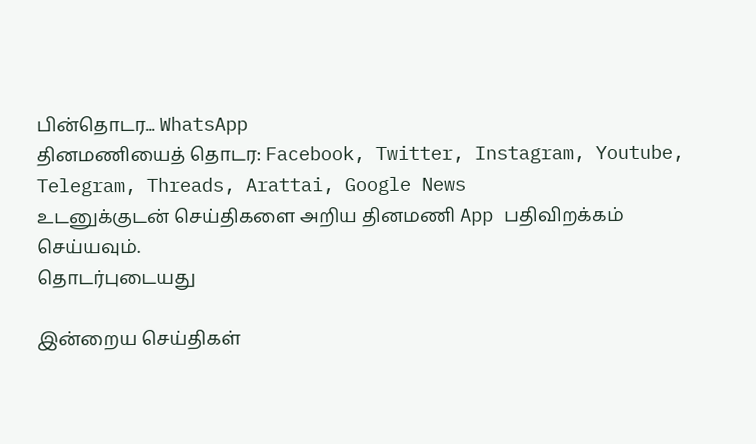பின்தொடர... WhatsApp
தினமணியைத் தொடர: Facebook, Twitter, Instagram, Youtube, Telegram, Threads, Arattai, Google News
உடனுக்குடன் செய்திகளை அறிய தினமணி App பதிவிறக்கம் செய்யவும்.
தொடர்புடையது

இன்றைய செய்திகள்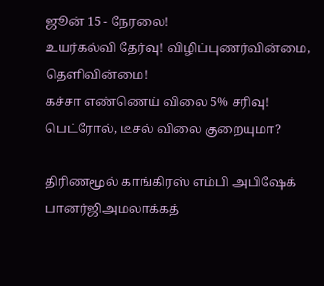ஜூன் 15 - நேரலை!
உயர்கல்வி தேர்வு! விழிப்புணர்வின்மை, தெளிவின்மை!
கச்சா எண்ணெய் விலை 5% சரிவு! பெட்ரோல், டீசல் விலை குறையுமா?

திரிணமூல் காங்கிரஸ் எம்பி அபிஷேக் பானர்ஜிஅமலாக்கத்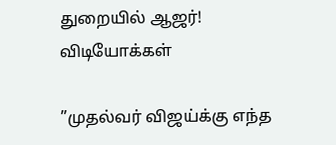துறையில் ஆஜர்!
விடியோக்கள்

”முதல்வர் விஜய்க்கு எந்த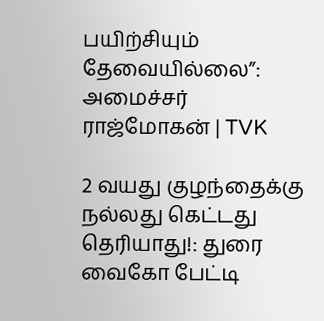பயிற்சியும் தேவையில்லை”: அமைச்சர் ராஜ்மோகன் | TVK

2 வயது குழந்தைக்கு நல்லது கெட்டது தெரியாது!: துரை வைகோ பேட்டி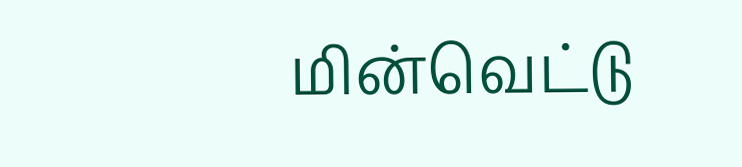மின்வெட்டு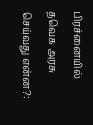பிரச்னையில் தவெக அரசு செய்வது என்ன?: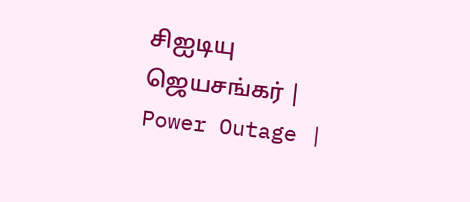சிஐடியு ஜெயசங்கர் | Power Outage |